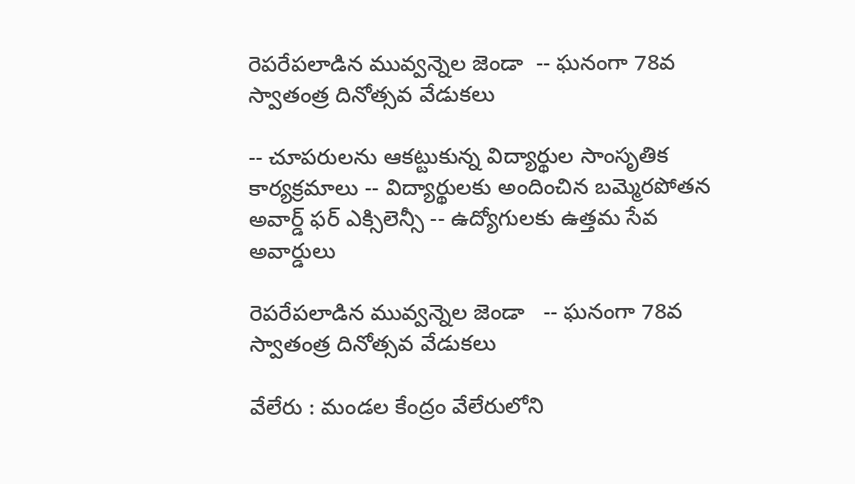రెపరేపలాడిన మువ్వన్నెల జెండా  -- ఘనంగా 78వ స్వాతంత్ర దినోత్సవ వేడుకలు

-- చూపరులను ఆకట్టుకున్న విద్యార్థుల సాంసృతిక కార్యక్రమాలు -- విద్యార్థులకు అందించిన బమ్మెరపోతన అవార్డ్ ఫర్ ఎక్సిలెన్సీ -- ఉద్యోగులకు ఉత్తమ సేవ అవార్డులు

రెపరేపలాడిన మువ్వన్నెల జెండా   -- ఘనంగా 78వ స్వాతంత్ర దినోత్సవ వేడుకలు

వేలేరు : మండల కేంద్రం వేలేరులోని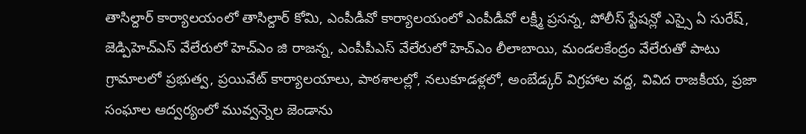తాసిల్దార్ కార్యాలయంలో తాసిల్దార్ కోమి, ఎంపీడీవో కార్యాలయంలో ఎంపీడీవో లక్ష్మీ ప్రసన్న, పోలీస్ స్టేషన్లో ఎస్సై ఏ సురేష్, జెడ్పిహెచ్ఎస్ వేలేరులో హెచ్ఎం జి రాజన్న, ఎంపీపీఎస్ వేలేరులో హెచ్ఎం లీలాబాయి, మండలకేంద్రం వేలేరుతో పాటు గ్రామాలలో ప్రభుత్వ, ప్రయివేట్ కార్యాలయాలు, పాఠశాలల్లో, నలుకూడళ్లలో, అంబేడ్కర్ విగ్రహాల వద్ద, వివిద రాజకీయ, ప్రజా సంఘాల ఆద్వర్యంలో మువ్వన్నెల జెండాను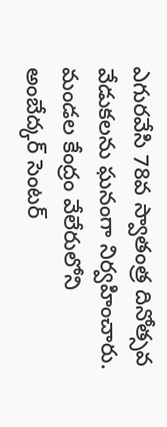ఎగురవేసి 78వ స్వాతంత్ర దినోత్సవ వేడుకలను ఘనంగా నిర్వహించారు. మండల కేంద్రం వేలేరులోని అంబేద్కర్ సెంటర్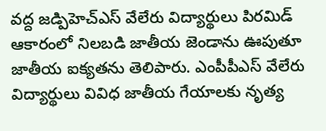వద్ద జడ్పిహెచ్ఎస్ వేలేరు విద్యార్థులు పిరమిడ్ ఆకారంలో నిలబడి జాతీయ జెండాను ఊపుతూ జాతీయ ఐక్యతను తెలిపారు. ఎంపీపీఎస్ వేలేరు విద్యార్థులు వివిధ జాతీయ గేయాలకు నృత్య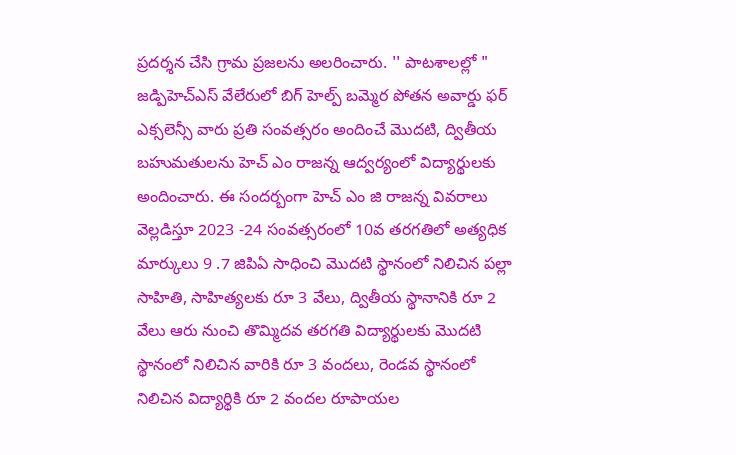ప్రదర్శన చేసి గ్రామ ప్రజలను అలరించారు. '' పాటశాలల్లో " జడ్పిహెచ్ఎస్ వేలేరులో బిగ్ హెల్ప్ బమ్మెర పోతన అవార్డు ఫర్ ఎక్సలెన్సీ వారు ప్రతి సంవత్సరం అందించే మొదటి, ద్వితీయ బహుమతులను హెచ్ ఎం రాజన్న ఆద్వర్యంలో విద్యార్థులకు అందించారు. ఈ సందర్బంగా హెచ్ ఎం జి రాజన్న వివరాలు వెల్లడిస్తూ 2023 -24 సంవత్సరంలో 10వ తరగతిలో అత్యధిక మార్కులు 9 .7 జిపిఏ సాధించి మొదటి స్థానంలో నిలిచిన పల్లా సాహితి, సాహిత్యలకు రూ 3 వేలు, ద్వితీయ స్థానానికి రూ 2 వేలు ఆరు నుంచి తొమ్మిదవ తరగతి విద్యార్థులకు మొదటి స్థానంలో నిలిచిన వారికి రూ 3 వందలు, రెండవ స్థానంలో నిలిచిన విద్యార్థికి రూ 2 వందల రూపాయల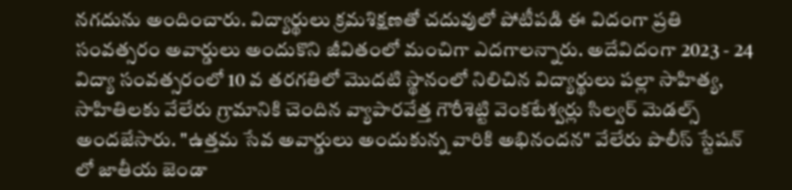నగదును అందించారు. విద్యార్థులు క్రమశిక్షణతో చదువులో పోటీపడి ఈ విదంగా ప్రతి సంవత్సరం అవార్డులు అందుకొని జీవితంలో మంచిగా ఎదగాలన్నారు. అదేవిదంగా 2023 - 24 విద్యా సంవత్సరంలో 10 వ తరగతిలో మొదటి స్థానంలో నిలిచిన విద్యార్థులు పల్లా సాహిత్య, సాహితిలకు వేలేరు గ్రామానికి చెందిన వ్యాపారవేత్త గౌరీశెట్టి వెంకటేశ్వర్లు సిల్వర్ మెడల్స్ అందజేసారు. "ఉత్తమ సేవ అవార్డులు అందుకున్న వారికి అభినందన" వేలేరు పొలీస్ స్టేషన్ లో జాతీయ జెండా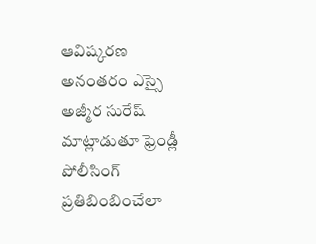ఆవిష్కరణ అనంతరం ఎస్సై అజ్మీర సురేష్ మాట్లాడుతూ ఫ్రెండ్లీ పోలీసింగ్ ప్రతిబింబించేలా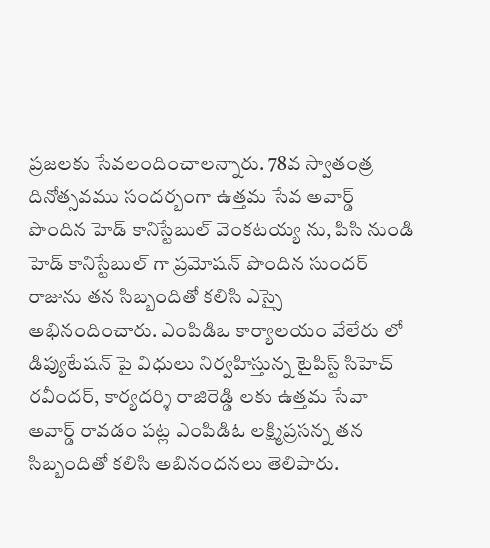ప్రజలకు సేవలందించాలన్నారు. 78వ స్వాతంత్ర దినోత్సవము సందర్బంగా ఉత్తమ సేవ అవార్డ్ పొందిన హెడ్ కానిస్టేబుల్ వెంకటయ్య ను, పిసి నుండి హెడ్ కానిస్టేబుల్ గా ప్రమోషన్ పొందిన సుందర్ రాజును తన సిబ్బందితో కలిసి ఎస్సై అభినందించారు. ఎంపిడిఒ కార్యాలయం వేలేరు లో డిప్యుటేషన్ పై విధులు నిర్వహిస్తున్న టైపిస్ట్ సిహెచ్ రవీందర్, కార్యదర్శి రాజిరెడ్డి లకు ఉత్తమ సేవా అవార్డ్ రావడం పట్ల ఎంపిడిఓ లక్ష్మిప్రసన్న తన సిబ్బందితో కలిసి అబినందనలు తెలిపారు.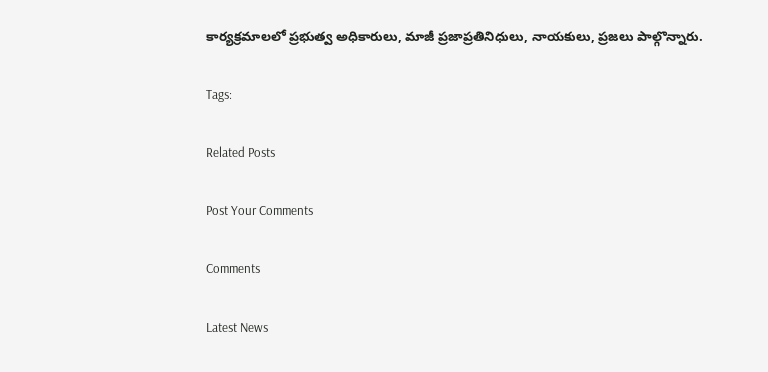కార్యక్రమాలలో ప్రభుత్వ అధికారులు, మాజీ ప్రజాప్రతినిధులు, నాయకులు, ప్రజలు పాల్గొన్నారు.

Tags:

Related Posts

Post Your Comments

Comments

Latest News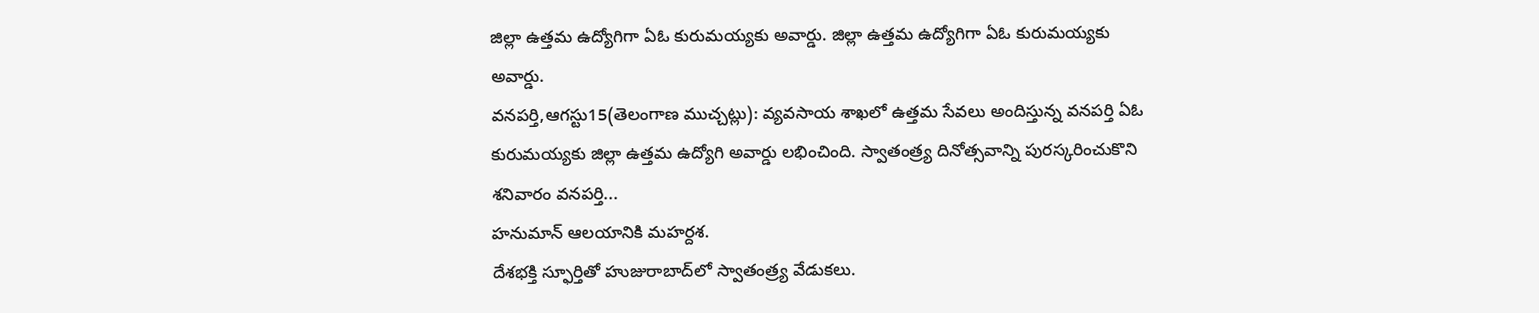జిల్లా ఉత్తమ ఉద్యోగిగా ఏఓ కురుమయ్యకు అవార్డు. జిల్లా ఉత్తమ ఉద్యోగిగా ఏఓ కురుమయ్యకు అవార్డు.
వనపర్తి,ఆగస్టు15(తెలంగాణ ముచ్చట్లు): వ్యవసాయ శాఖలో ఉత్తమ సేవలు అందిస్తున్న వనపర్తి ఏఓ కురుమయ్యకు జిల్లా ఉత్తమ ఉద్యోగి అవార్డు లభించింది. స్వాతంత్ర్య దినోత్సవాన్ని పురస్కరించుకొని శనివారం వనపర్తి...
హనుమాన్ ఆలయానికి మహర్దశ.
దేశభక్తి స్ఫూర్తితో హుజురాబాద్‌లో స్వాతంత్ర్య వేడుకలు.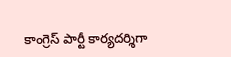కాంగ్రెస్ పార్టీ కార్యదర్శిగా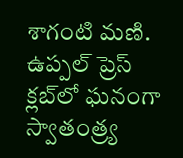శాగంటి మణి.
ఉప్పల్ ప్రెస్ క్లబ్‌లో ఘనంగా స్వాతంత్ర్య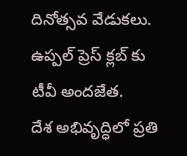దినోత్సవ వేడుకలు.
ఉప్పల్ ప్రెస్ క్లబ్‌ కు టీవీ అందజేత.
దేశ అభివృద్ధిలో ప్రతి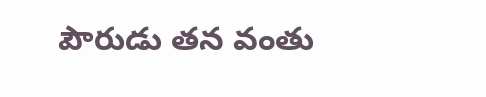పౌరుడు తన వంతు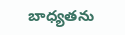బాధ్యతను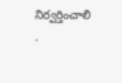నిర్వర్తించాలి .